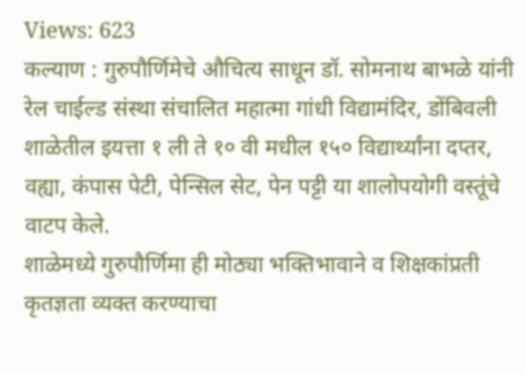Views: 623
कल्याण : गुरुपौर्णिमेचे औचित्य साधून डॉ. सोमनाथ बाभळे यांनी रेल चाईल्ड संस्था संचालित महात्मा गांधी विद्यामंदिर, डोंबिवली शाळेतील इयत्ता १ ली ते १० वी मधील १५० विद्यार्थ्यांना दप्तर, वह्या, कंपास पेटी, पेन्सिल सेट, पेन पट्टी या शालोपयोगी वस्तूंचे वाटप केले.
शाळेमध्ये गुरुपौर्णिमा ही मोठ्या भक्तिभावाने व शिक्षकांप्रती कृतज्ञता व्यक्त करण्याचा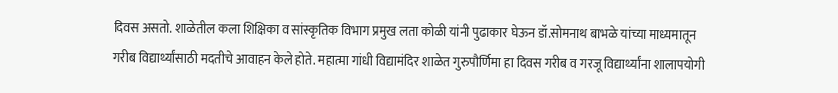दिवस असतो. शाळेतील कला शिक्षिका व सांस्कृतिक विभाग प्रमुख लता कोळी यांनी पुढाकार घेऊन डॉ.सोमनाथ बाभळे यांच्या माध्यमातून गरीब विद्यार्थ्यांसाठी मदतीचे आवाहन केले होते. महात्मा गांधी विद्यामंदिर शाळेत गुरुपौर्णिमा हा दिवस गरीब व गरजू विद्यार्थ्यांना शालापयोगी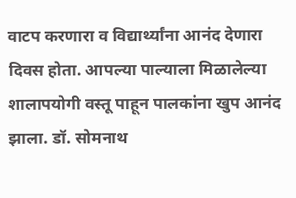वाटप करणारा व विद्यार्थ्यांना आनंद देणारा दिवस होता. आपल्या पाल्याला मिळालेल्या शालापयोगी वस्तू पाहून पालकांना खुप आनंद झाला. डॉ. सोमनाथ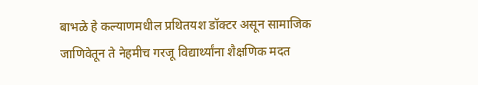बाभळे हे कल्याणमधील प्रथितयश डॉक्टर असून सामाजिक जाणिवेतून ते नेहमीच गरजू विद्यार्थ्यांना शैक्षणिक मदत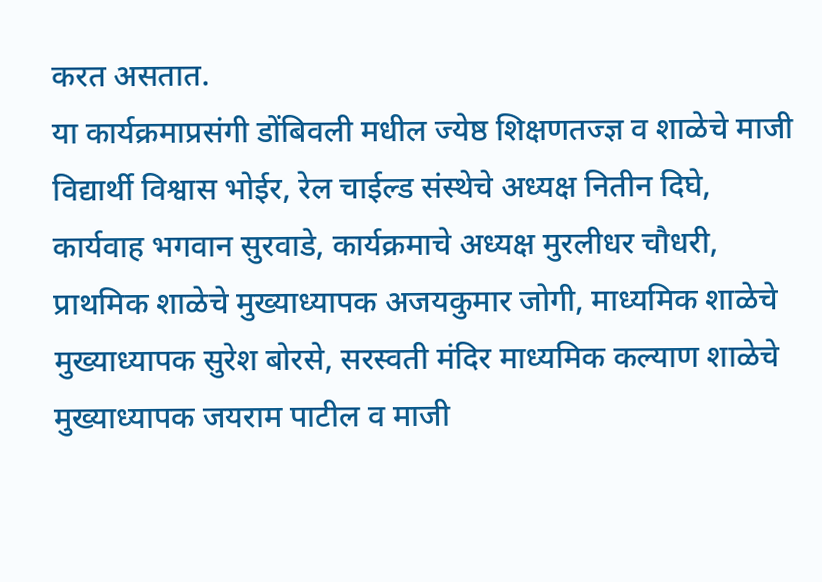करत असतात.
या कार्यक्रमाप्रसंगी डोंबिवली मधील ज्येष्ठ शिक्षणतज्ज्ञ व शाळेचे माजी विद्यार्थी विश्वास भोईर, रेल चाईल्ड संस्थेचे अध्यक्ष नितीन दिघे, कार्यवाह भगवान सुरवाडे, कार्यक्रमाचे अध्यक्ष मुरलीधर चौधरी, प्राथमिक शाळेचे मुख्याध्यापक अजयकुमार जोगी, माध्यमिक शाळेचे मुख्याध्यापक सुरेश बोरसे, सरस्वती मंदिर माध्यमिक कल्याण शाळेचे मुख्याध्यापक जयराम पाटील व माजी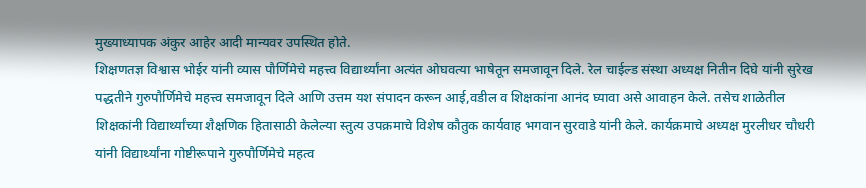मुख्याध्यापक अंकुर आहेर आदी मान्यवर उपस्थित होते.
शिक्षणतज्ञ विश्वास भोईर यांनी व्यास पौर्णिमेचे महत्त्व विद्यार्थ्यांना अत्यंत ओघवत्या भाषेतून समजावून दिले. रेल चाईल्ड संस्था अध्यक्ष नितीन दिघे यांनी सुरेख पद्धतीने गुरुपौर्णिमेचे महत्त्व समजावून दिले आणि उत्तम यश संपादन करून आई,वडील व शिक्षकांना आनंद घ्यावा असे आवाहन केले. तसेच शाळेतील शिक्षकांनी विद्यार्थ्यांच्या शैक्षणिक हितासाठी केलेल्या स्तुत्य उपक्रमाचे विशेष कौतुक कार्यवाह भगवान सुरवाडे यांनी केले. कार्यक्रमाचे अध्यक्ष मुरलीधर चौधरी यांनी विद्यार्थ्यांना गोष्टीरूपाने गुरुपौर्णिमेचे महत्व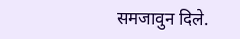समजावुन दिले.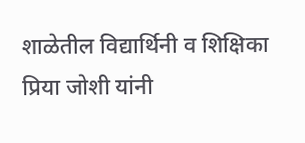शाळेतील विद्यार्थिनी व शिक्षिका प्रिया जोशी यांनी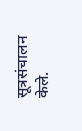सूत्रसंचालन केले.